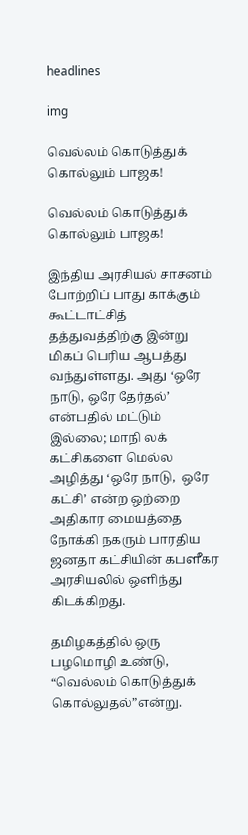headlines

img

வெல்லம் கொடுத்துக் கொல்லும் பாஜக!

வெல்லம் கொடுத்துக் கொல்லும் பாஜக!

இந்திய அரசியல் சாசனம் போற்றிப் பாது காக்கும் கூட்டாட்சித் தத்துவத்திற்கு இன்று மிகப் பெரிய ஆபத்து வந்துள்ளது. அது ‘ஒரே நாடு, ஒரே தேர்தல்’ என்பதில் மட்டும் இல்லை; மாநி லக் கட்சிகளை மெல்ல அழித்து ‘ஒரே நாடு,  ஒரே கட்சி’ என்ற ஒற்றை அதிகார மையத்தை நோக்கி நகரும் பாரதிய ஜனதா கட்சியின் கபளீகர அரசியலில் ஒளிந்து கிடக்கிறது.

தமிழகத்தில் ஒரு பழமொழி உண்டு, “வெல்லம் கொடுத்துக் கொல்லுதல்”என்று.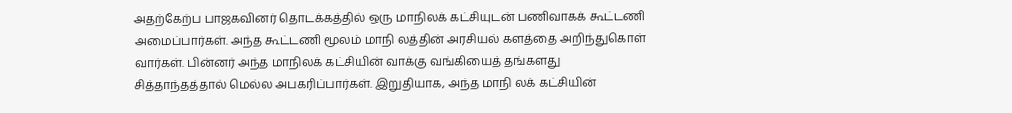அதற்கேற்ப பாஜகவினர் தொடக்கத்தில் ஒரு மாநிலக் கட்சியுடன் பணிவாகக் கூட்டணி அமைப்பார்கள். அந்த கூட்டணி மூலம் மாநி லத்தின் அரசியல் களத்தை அறிந்துகொள் வார்கள். பின்னர் அந்த மாநிலக் கட்சியின் வாக்கு வங்கியைத் தங்களது சித்தாந்தத்தால் மெல்ல அபகரிப்பார்கள். இறுதியாக, அந்த மாநி லக் கட்சியின்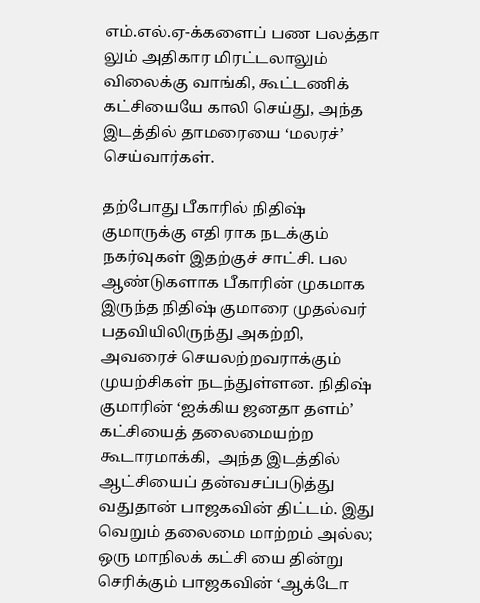எம்.எல்.ஏ-க்களைப் பண பலத்தா லும் அதிகார மிரட்டலாலும் விலைக்கு வாங்கி, கூட்டணிக் கட்சியையே காலி செய்து, அந்த இடத்தில் தாமரையை ‘மலரச்’ செய்வார்கள்.

தற்போது பீகாரில் நிதிஷ் குமாருக்கு எதி ராக நடக்கும் நகர்வுகள் இதற்குச் சாட்சி. பல ஆண்டுகளாக பீகாரின் முகமாக இருந்த நிதிஷ் குமாரை முதல்வர் பதவியிலிருந்து அகற்றி, அவரைச் செயலற்றவராக்கும் முயற்சிகள் நடந்துள்ளன. நிதிஷ் குமாரின் ‘ஐக்கிய ஜனதா தளம்’ கட்சியைத் தலைமையற்ற கூடாரமாக்கி,  அந்த இடத்தில் ஆட்சியைப் தன்வசப்படுத்து வதுதான் பாஜகவின் திட்டம். இது வெறும் தலைமை மாற்றம் அல்ல; ஒரு மாநிலக் கட்சி யை தின்று செரிக்கும் பாஜகவின் ‘ஆக்டோ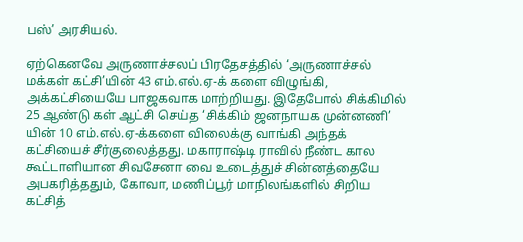பஸ்’ அரசியல்.

ஏற்கெனவே அருணாச்சலப் பிரதேசத்தில் ‘அருணாச்சல் மக்கள் கட்சி’யின் 43 எம்.எல்.ஏ-க் களை விழுங்கி, அக்கட்சியையே பாஜகவாக மாற்றியது. இதேபோல் சிக்கிமில் 25 ஆண்டு கள் ஆட்சி செய்த ‘சிக்கிம் ஜனநாயக முன்னணி’ யின் 10 எம்.எல்.ஏ-க்களை விலைக்கு வாங்கி அந்தக் கட்சியைச் சீர்குலைத்தது. மகாராஷ்டி ராவில் நீண்ட கால கூட்டாளியான சிவசேனா வை உடைத்துச் சின்னத்தையே அபகரித்ததும், கோவா, மணிப்பூர் மாநிலங்களில் சிறிய கட்சித்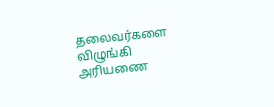தலைவர்களை விழுங்கி அரியணை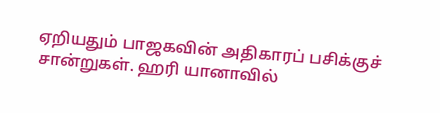ஏறியதும் பாஜகவின் அதிகாரப் பசிக்குச் சான்றுகள். ஹரி யானாவில்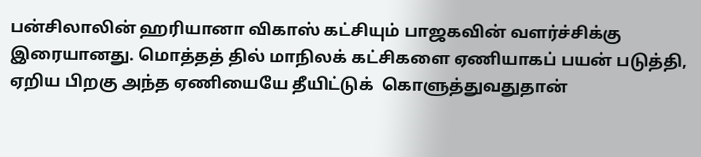பன்சிலாலின் ஹரியானா விகாஸ் கட்சியும் பாஜகவின் வளர்ச்சிக்கு இரையானது. மொத்தத் தில் மாநிலக் கட்சிகளை ஏணியாகப் பயன் படுத்தி, ஏறிய பிறகு அந்த ஏணியையே தீயிட்டுக்  கொளுத்துவதுதான்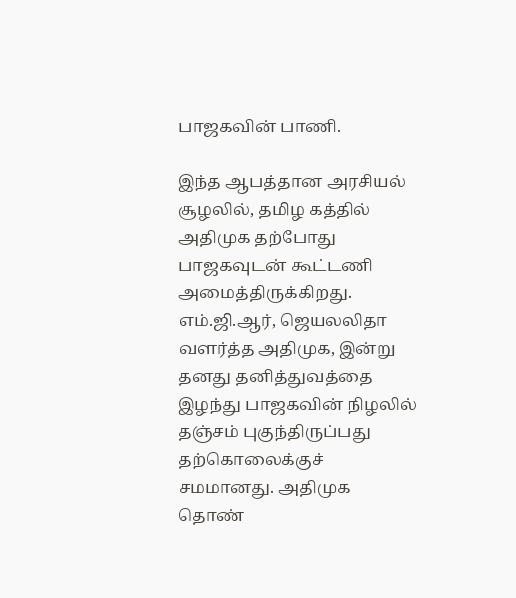பாஜகவின் பாணி.

இந்த ஆபத்தான அரசியல் சூழலில், தமிழ கத்தில் அதிமுக தற்போது பாஜகவுடன் கூட்டணி அமைத்திருக்கிறது. எம்.ஜி.ஆர், ஜெயலலிதா வளர்த்த அதிமுக, இன்று தனது தனித்துவத்தை இழந்து பாஜகவின் நிழலில் தஞ்சம் புகுந்திருப்பது தற்கொலைக்குச் சமமானது. அதிமுக தொண்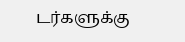டர்களுக்கு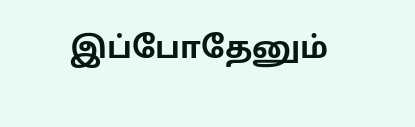இப்போதேனும்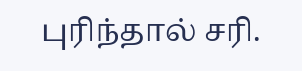புரிந்தால் சரி.